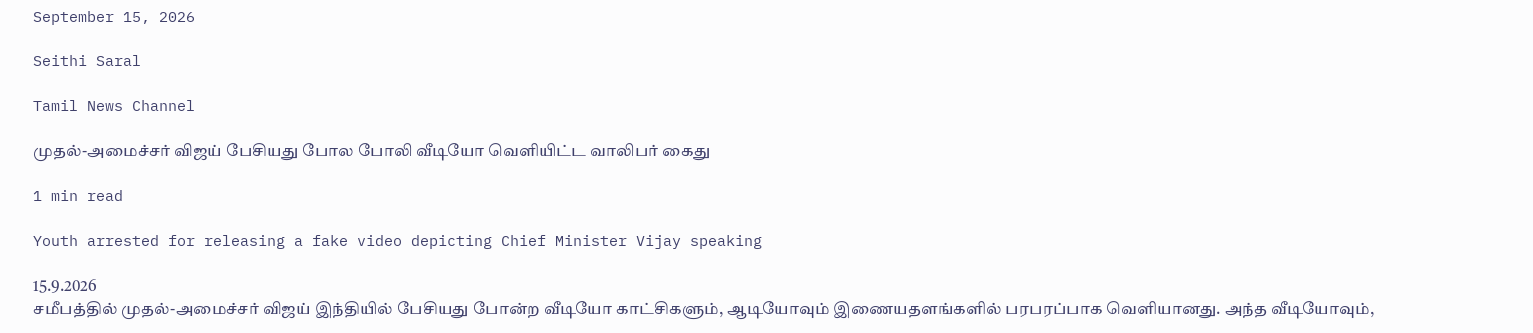September 15, 2026

Seithi Saral

Tamil News Channel

முதல்-அமைச்சர் விஜய் பேசியது போல போலி வீடியோ வெளியிட்ட வாலிபர் கைது

1 min read

Youth arrested for releasing a fake video depicting Chief Minister Vijay speaking

15.9.2026
சமீபத்தில் முதல்-அமைச்சர் விஜய் இந்தியில் பேசியது போன்ற வீடியோ காட்சிகளும், ஆடியோவும் இணையதளங்களில் பரபரப்பாக வெளியானது. அந்த வீடியோவும்,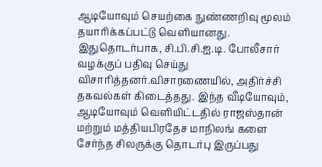ஆடியோவும் செயற்கை நுண்ணறிவு மூலம் தயாரிக்கப்பட்டு வெளியானது.
இதுதொடர்பாக, சி.பி.சி.ஐ.டி. போலீசார் வழக்குப் பதிவு செய்து விசாரித்தனர்.விசாரணையில், அதிர்ச்சி தகவல்கள் கிடைத்தது. இந்த வீடியோவும், ஆடியோவும் வெளியிட்டதில் ராஜஸ்தான் மற்றும் மத்தியபிரதேச மாநிலங் களை சேர்ந்த சிலருக்கு தொடர்பு இருப்பது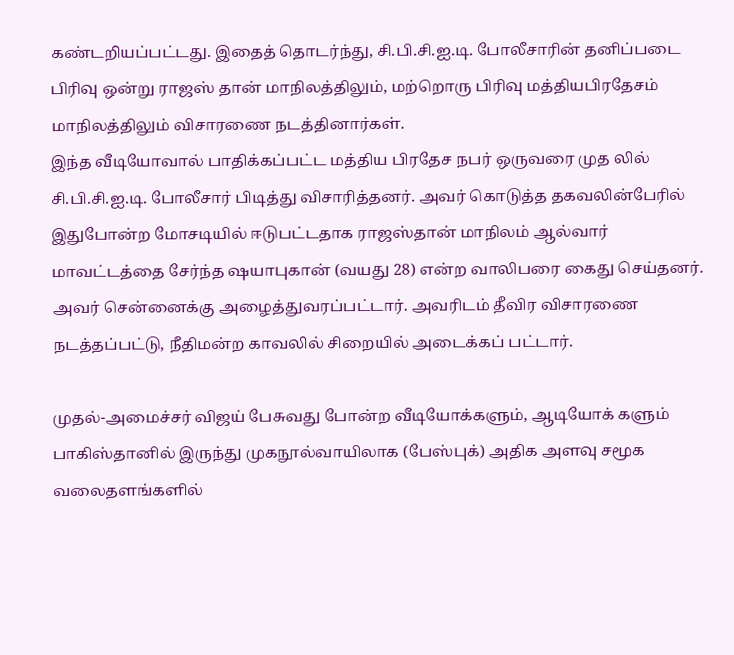கண்டறியப்பட்டது. இதைத் தொடர்ந்து, சி.பி.சி.ஐ.டி. போலீசாரின் தனிப்படை பிரிவு ஒன்று ராஜஸ் தான் மாநிலத்திலும், மற்றொரு பிரிவு மத்தியபிரதேசம் மாநிலத்திலும் விசாரணை நடத்தினார்கள்.
இந்த வீடியோவால் பாதிக்கப்பட்ட மத்திய பிரதேச நபர் ஒருவரை முத லில் சி.பி.சி.ஐ.டி. போலீசார் பிடித்து விசாரித்தனர். அவர் கொடுத்த தகவலின்பேரில் இதுபோன்ற மோசடியில் ஈடுபட்டதாக ராஜஸ்தான் மாநிலம் ஆல்வார் மாவட்டத்தை சேர்ந்த ஷயாபுகான் (வயது 28) என்ற வாலிபரை கைது செய்தனர். அவர் சென்னைக்கு அழைத்துவரப்பட்டார். அவரிடம் தீவிர விசாரணை நடத்தப்பட்டு, நீதிமன்ற காவலில் சிறையில் அடைக்கப் பட்டார்.

முதல்-அமைச்சர் விஜய் பேசுவது போன்ற வீடியோக்களும், ஆடியோக் களும் பாகிஸ்தானில் இருந்து முகநூல்வாயிலாக (பேஸ்புக்) அதிக அளவு சமூக வலைதளங்களில்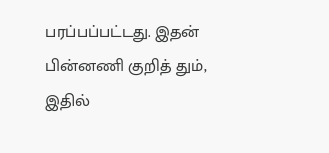பரப்பப்பட்டது. இதன் பின்னணி குறித் தும், இதில்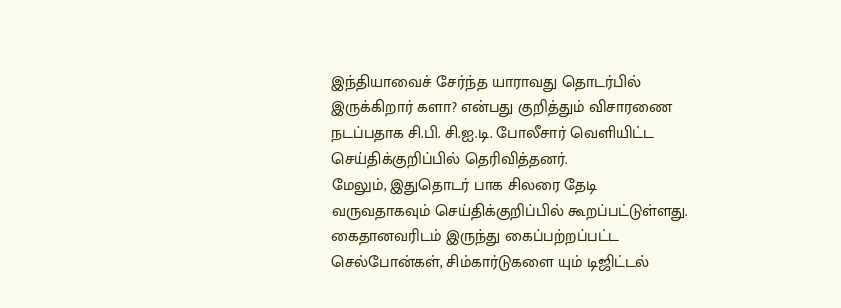இந்தியாவைச் சேர்ந்த யாராவது தொடர்பில் இருக்கிறார் களா? என்பது குறித்தும் விசாரணை நடப்பதாக சி.பி. சி.ஐ.டி. போலீசார் வெளியிட்ட செய்திக்குறிப்பில் தெரிவித்தனர்.
மேலும், இதுதொடர் பாக சிலரை தேடி வருவதாகவும் செய்திக்குறிப்பில் கூறப்பட்டுள்ளது. கைதானவரிடம் இருந்து கைப்பற்றப்பட்ட செல்போன்கள், சிம்கார்டுகளை யும் டிஜிட்டல்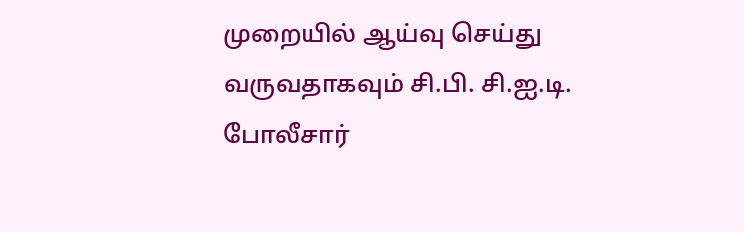முறையில் ஆய்வு செய்து வருவதாகவும் சி.பி. சி.ஐ.டி. போலீசார்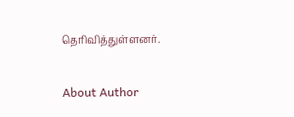தெரிவித்துள்ளனர்.

About Author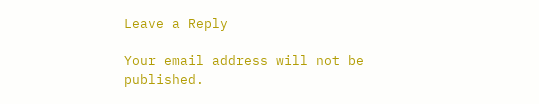Leave a Reply

Your email address will not be published.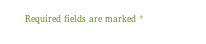Required fields are marked *